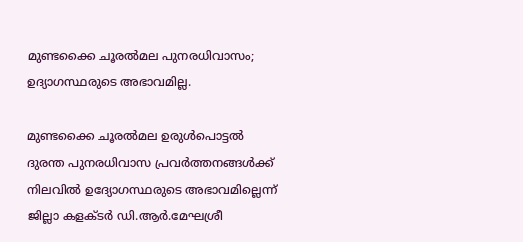മുണ്ടക്കൈ ചൂരല്‍മല പുനരധിവാസം; ഉദ്യാഗസ്ഥരുടെ അഭാവമില്ല.

മുണ്ടക്കൈ ചൂരല്‍മല ഉരുള്‍പൊട്ടല്‍ ദുരന്ത പുനരധിവാസ പ്രവര്‍ത്തനങ്ങള്‍ക്ക് നിലവില്‍ ഉദ്യോഗസ്ഥരുടെ അഭാവമില്ലെന്ന് ജില്ലാ കളക്ടര്‍ ഡി.ആര്‍.മേഘശ്രീ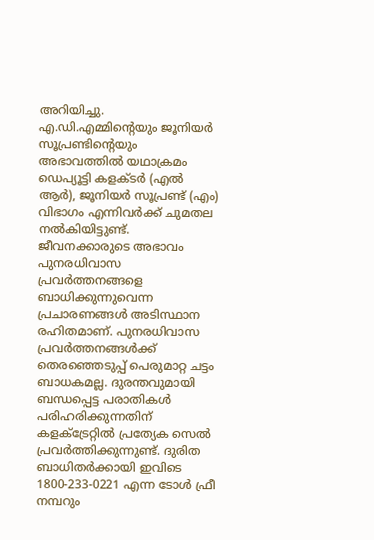അറിയിച്ചു. എ.ഡി.എമ്മിന്റെയും ജൂനിയര്‍ സൂപ്രണ്ടിന്റെയും അഭാവത്തില്‍ യഥാക്രമം ഡെപ്യൂട്ടി കളക്ടര്‍ (എല്‍ ആര്‍), ജൂനിയര്‍ സൂപ്രണ്ട് (എം) വിഭാഗം എന്നിവര്‍ക്ക് ചുമതല നല്‍കിയിട്ടുണ്ട്. ജീവനക്കാരുടെ അഭാവം പുനരധിവാസ പ്രവര്‍ത്തനങ്ങളെ ബാധിക്കുന്നുവെന്ന പ്രചാരണങ്ങള്‍ അടിസ്ഥാന രഹിതമാണ്. പുനരധിവാസ പ്രവര്‍ത്തനങ്ങള്‍ക്ക് തെരഞ്ഞെടുപ്പ് പെരുമാറ്റ ചട്ടം ബാധകമല്ല. ദുരന്തവുമായി ബന്ധപ്പെട്ട പരാതികള്‍ പരിഹരിക്കുന്നതിന് കളക്ട്രേറ്റില്‍ പ്രത്യേക സെല്‍ പ്രവര്‍ത്തിക്കുന്നുണ്ട്. ദുരിത ബാധിതര്‍ക്കായി ഇവിടെ 1800-233-0221 എന്ന ടോള്‍ ഫ്രീ നമ്പറും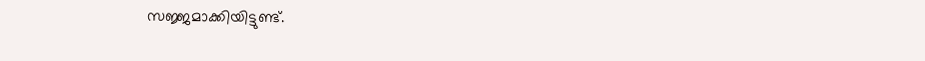സജ്ജമാക്കിയിട്ടുണ്ട്.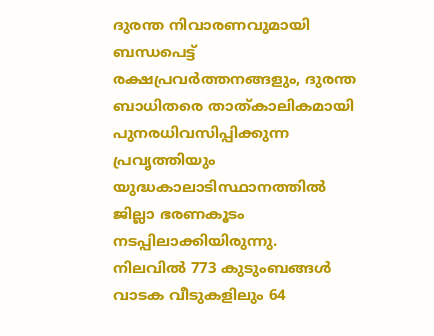ദുരന്ത നിവാരണവുമായി ബന്ധപെട്ട് രക്ഷപ്രവര്‍ത്തനങ്ങളും, ദുരന്ത ബാധിതരെ താത്കാലികമായി പുനരധിവസിപ്പിക്കുന്ന പ്രവൃത്തിയും യുദ്ധകാലാടിസ്ഥാനത്തില്‍ ജില്ലാ ഭരണകൂടം നടപ്പിലാക്കിയിരുന്നു.
നിലവില്‍ 773 കുടുംബങ്ങള്‍ വാടക വീടുകളിലും 64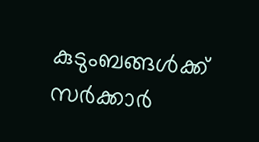കുടുംബങ്ങള്‍ക്ക് സര്‍ക്കാര്‍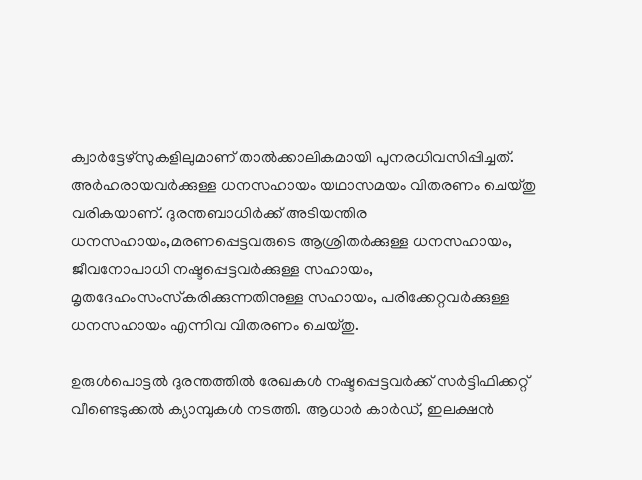ക്വാര്‍ട്ടേഴ്സുകളിലുമാണ് താല്‍ക്കാലികമായി പുനരധിവസിപ്പിച്ചത്. അര്‍ഹരായവര്‍ക്കുള്ള ധനസഹായം യഥാസമയം വിതരണം ചെയ്തു വരികയാണ്. ദുരന്തബാധിര്‍ക്ക് അടിയന്തിര ധനസഹായം,മരണപ്പെട്ടവരുടെ ആശ്രിതര്‍ക്കുള്ള ധനസഹായം, ജീവനോപാധി നഷ്ടപ്പെട്ടവര്‍ക്കുള്ള സഹായം, മൃതദേഹംസംസ്‌കരിക്കുന്നതിനുള്ള സഹായം, പരിക്കേറ്റവര്‍ക്കുള്ള ധനസഹായം എന്നിവ വിതരണം ചെയ്തു.

ഉരുള്‍പൊട്ടല്‍ ദുരന്തത്തില്‍ രേഖകള്‍ നഷ്ടപ്പെട്ടവര്‍ക്ക് സര്‍ട്ടിഫിക്കറ്റ് വീണ്ടെടുക്കല്‍ ക്യാമ്പുകള്‍ നടത്തി. ആധാര്‍ കാര്‍ഡ്, ഇലക്ഷന്‍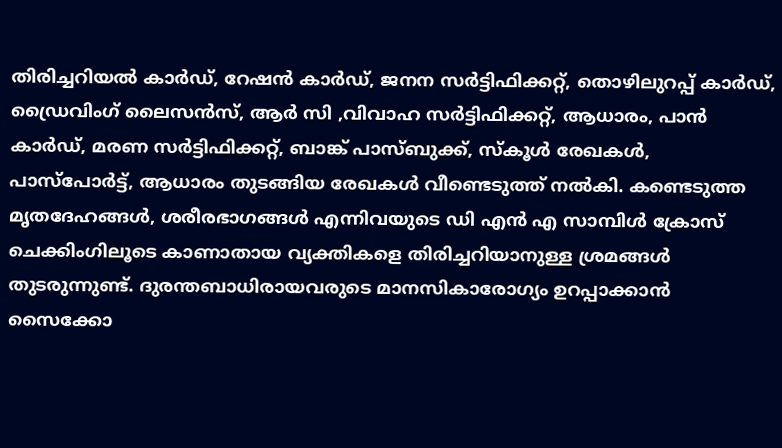തിരിച്ചറിയല്‍ കാര്‍ഡ്, റേഷന്‍ കാര്‍ഡ്, ജനന സര്‍ട്ടിഫിക്കറ്റ്, തൊഴിലുറപ്പ് കാര്‍ഡ്, ഡ്രൈവിംഗ് ലൈസന്‍സ്, ആര്‍ സി ,വിവാഹ സര്‍ട്ടിഫിക്കറ്റ്, ആധാരം, പാന്‍ കാര്‍ഡ്, മരണ സര്‍ട്ടിഫിക്കറ്റ്, ബാങ്ക് പാസ്ബുക്ക്, സ്‌കൂള്‍ രേഖകള്‍, പാസ്പോര്‍ട്ട്, ആധാരം തുടങ്ങിയ രേഖകള്‍ വീണ്ടെടുത്ത് നല്‍കി. കണ്ടെടുത്ത മൃതദേഹങ്ങള്‍, ശരീരഭാഗങ്ങള്‍ എന്നിവയുടെ ഡി എന്‍ എ സാമ്പിള്‍ ക്രോസ് ചെക്കിംഗിലൂടെ കാണാതായ വ്യക്തികളെ തിരിച്ചറിയാനുള്ള ശ്രമങ്ങള്‍ തുടരുന്നുണ്ട്. ദുരന്തബാധിരായവരുടെ മാനസികാരോഗ്യം ഉറപ്പാക്കാന്‍ സൈക്കോ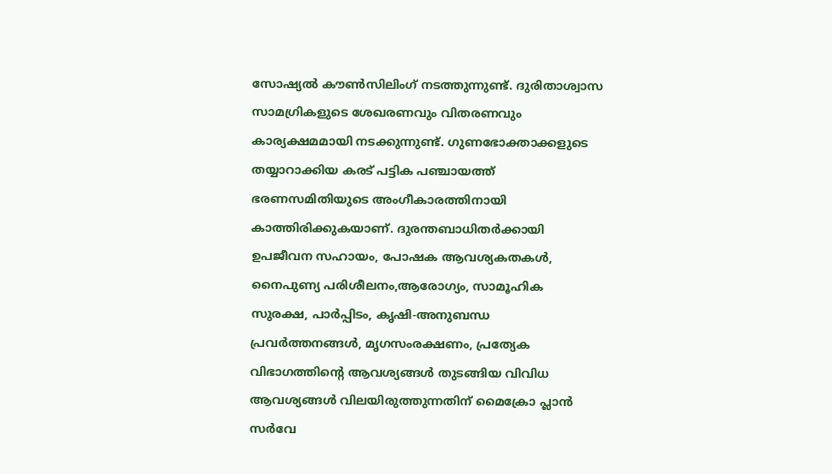സോഷ്യല്‍ കൗണ്‍സിലിംഗ് നടത്തുന്നുണ്ട്. ദുരിതാശ്വാസ സാമഗ്രികളുടെ ശേഖരണവും വിതരണവും കാര്യക്ഷമമായി നടക്കുന്നുണ്ട്. ഗുണഭോക്താക്കളുടെ തയ്യാറാക്കിയ കരട് പട്ടിക പഞ്ചായത്ത് ഭരണസമിതിയുടെ അംഗീകാരത്തിനായി കാത്തിരിക്കുകയാണ്. ദുരന്തബാധിതര്‍ക്കായി ഉപജീവന സഹായം, പോഷക ആവശ്യകതകള്‍, നൈപുണ്യ പരിശീലനം,ആരോഗ്യം, സാമൂഹിക സുരക്ഷ, പാര്‍പ്പിടം, കൃഷി-അനുബന്ധ പ്രവര്‍ത്തനങ്ങള്‍, മൃഗസംരക്ഷണം, പ്രത്യേക വിഭാഗത്തിന്റെ ആവശ്യങ്ങള്‍ തുടങ്ങിയ വിവിധ ആവശ്യങ്ങള്‍ വിലയിരുത്തുന്നതിന് മൈക്രോ പ്ലാന്‍ സര്‍വേ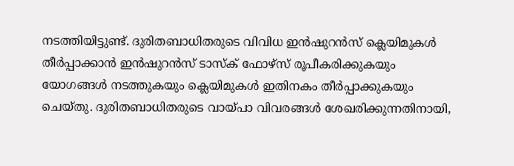നടത്തിയിട്ടുണ്ട്. ദുരിതബാധിതരുടെ വിവിധ ഇന്‍ഷുറന്‍സ് ക്ലെയിമുകള്‍ തീര്‍പ്പാക്കാന്‍ ഇന്‍ഷുറന്‍സ് ടാസ്‌ക് ഫോഴ്സ് രൂപീകരിക്കുകയും യോഗങ്ങള്‍ നടത്തുകയും ക്ലെയിമുകള്‍ ഇതിനകം തീര്‍പ്പാക്കുകയും ചെയ്തു. ദുരിതബാധിതരുടെ വായ്പാ വിവരങ്ങള്‍ ശേഖരിക്കുന്നതിനായി,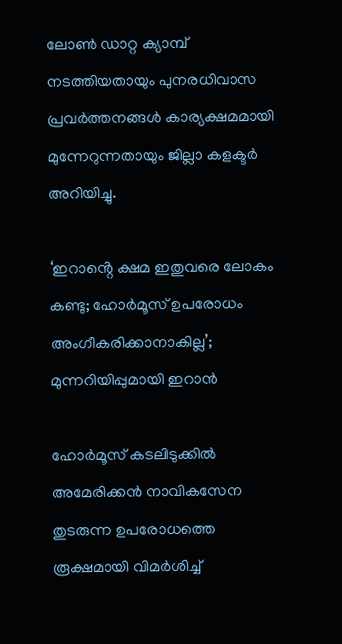ലോണ്‍ ഡാറ്റ ക്യാമ്പ് നടത്തിയതായും പുനരധിവാസ പ്രവര്‍ത്തനങ്ങള്‍ കാര്യക്ഷമമായി മുന്നേറുന്നതായും ജില്ലാ കളക്ടര്‍ അറിയിച്ചു.

‘ഇറാൻ്റെ ക്ഷമ ഇതുവരെ ലോകം കണ്ടു; ഹോർമൂസ് ഉപരോധം അംഗീകരിക്കാനാകില്ല’; മുന്നറിയിപ്പുമായി ഇറാൻ

ഹോർമൂസ് കടലിടുക്കിൽ അമേരിക്കൻ നാവികസേന തുടരുന്ന ഉപരോധത്തെ രൂക്ഷമായി വിമർശിച്ച്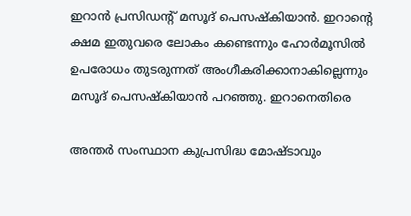ഇറാൻ പ്രസിഡൻ്റ് മസൂദ് പെസഷ്കിയാൻ. ഇറാൻ്റെ ക്ഷമ ഇതുവരെ ലോകം കണ്ടെന്നും ഹോർമൂസിൽ ഉപരോധം തുടരുന്നത് അംഗീകരിക്കാനാകില്ലെന്നും മസൂദ് പെസഷ്കിയാൻ പറഞ്ഞു. ഇറാനെതിരെ

അന്തര്‍ സംസ്ഥാന കുപ്രസിദ്ധ മോഷ്ടാവും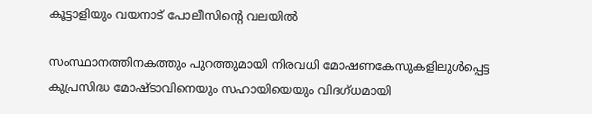കൂട്ടാളിയും വയനാട് പോലീസിന്റെ വലയില്‍

സംസ്ഥാനത്തിനകത്തും പുറത്തുമായി നിരവധി മോഷണകേസുകളിലുള്‍പ്പെട്ട കുപ്രസിദ്ധ മോഷ്ടാവിനെയും സഹായിയെയും വിദഗ്ധമായി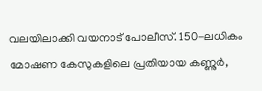വലയിലാക്കി വയനാട് പോലീസ്. 150-ലധികം മോഷണ കേസുകളിലെ പ്രതിയായ കണ്ണുര്‍,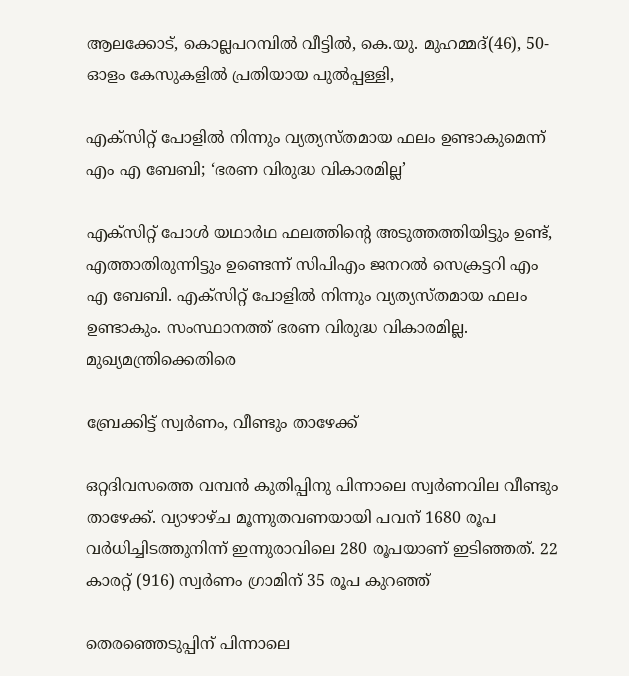ആലക്കോട്, കൊല്ലപറമ്പില്‍ വീട്ടില്‍, കെ.യു. മുഹമ്മദ്(46), 50-ഓളം കേസുകളിൽ പ്രതിയായ പുല്‍പ്പള്ളി,

എക്സിറ്റ് പോളിൽ നിന്നും വ്യത്യസ്തമായ ഫലം ഉണ്ടാകുമെന്ന് എം എ ബേബി; ‘ഭരണ വിരുദ്ധ വികാരമില്ല’

എക്സിറ്റ് പോൾ യഥാർഥ ഫലത്തിൻ്റെ അടുത്തത്തിയിട്ടും ഉണ്ട്, എത്താതിരുന്നിട്ടും ഉണ്ടെന്ന് സിപിഎം ജനറൽ സെക്രട്ടറി എം എ ബേബി. എക്സിറ്റ് പോളിൽ നിന്നും വ്യത്യസ്തമായ ഫലം ഉണ്ടാകും. സംസ്ഥാനത്ത് ഭരണ വിരുദ്ധ വികാരമില്ല. മുഖ്യമന്ത്രിക്കെതിരെ

ബ്രേക്കിട്ട് സ്വര്‍ണം, വീണ്ടും താഴേക്ക്

ഒറ്റദിവസത്തെ വമ്പന്‍ കുതിപ്പിനു പിന്നാലെ സ്വര്‍ണവില വീണ്ടും താഴേക്ക്. വ്യാഴാഴ്ച മൂന്നുതവണയായി പവന് 1680 രൂപ വര്‍ധിച്ചിടത്തുനിന്ന് ഇന്നുരാവിലെ 280 രൂപയാണ് ഇടിഞ്ഞത്. 22 കാരറ്റ് (916) സ്വര്‍ണം ഗ്രാമിന് 35 രൂപ കുറഞ്ഞ്

തെരഞ്ഞെടുപ്പിന് പിന്നാലെ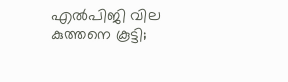എല്‍പിജി വില കുത്തനെ കൂട്ടി;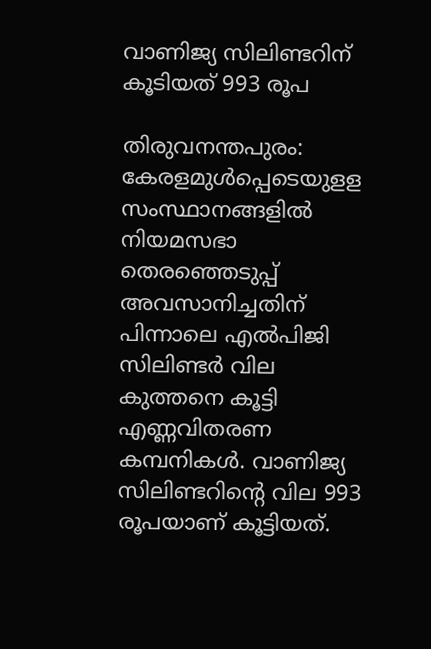വാണിജ്യ സിലിണ്ടറിന് കൂടിയത് 993 രൂപ

തിരുവനന്തപുരം: കേരളമുള്‍പ്പെടെയുളള സംസ്ഥാനങ്ങളില്‍ നിയമസഭാ തെരഞ്ഞെടുപ്പ് അവസാനിച്ചതിന് പിന്നാലെ എല്‍പിജി സിലിണ്ടര്‍ വില കുത്തനെ കൂട്ടി എണ്ണവിതരണ കമ്പനികള്‍. വാണിജ്യ സിലിണ്ടറിന്റെ വില 993 രൂപയാണ് കൂട്ടിയത്.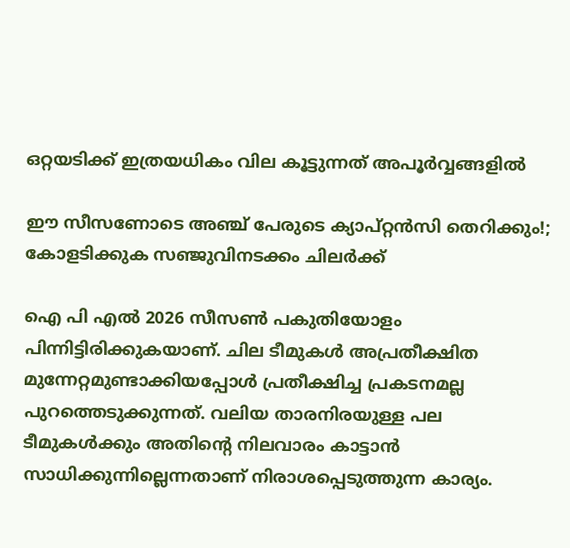ഒറ്റയടിക്ക് ഇത്രയധികം വില കൂട്ടുന്നത് അപൂര്‍വ്വങ്ങളില്‍

ഈ സീസണോടെ അഞ്ച് പേരുടെ ക്യാപ്റ്റൻസി തെറിക്കും!; കോളടിക്കുക സഞ്ജുവിനടക്കം ചിലർക്ക്

ഐ പി എൽ 2026 സീസൺ പകുതിയോളം പിന്നിട്ടിരിക്കുകയാണ്. ചില ടീമുകൾ അപ്രതീക്ഷിത മുന്നേറ്റമുണ്ടാക്കിയപ്പോൾ പ്രതീക്ഷിച്ച പ്രകടനമല്ല പുറത്തെടുക്കുന്നത്. വലിയ താരനിരയുള്ള പല ടീമുകൾക്കും അതിന്റെ നിലവാരം കാട്ടാൻ സാധിക്കുന്നില്ലെന്നതാണ് നിരാശപ്പെടുത്തുന്ന കാര്യം.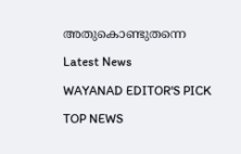അതുകൊണ്ടുതന്നെ

Latest News

WAYANAD EDITOR'S PICK

TOP NEWS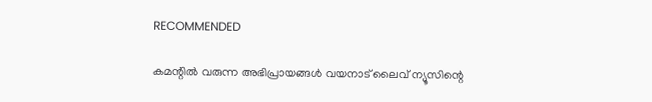RECOMMENDED

കമന്റിൽ വരുന്ന അഭിപ്രായങ്ങൾ വയനാട് ലൈവ് ന്യൂസിന്റെ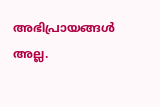അഭിപ്രായങ്ങൾ അല്ല.